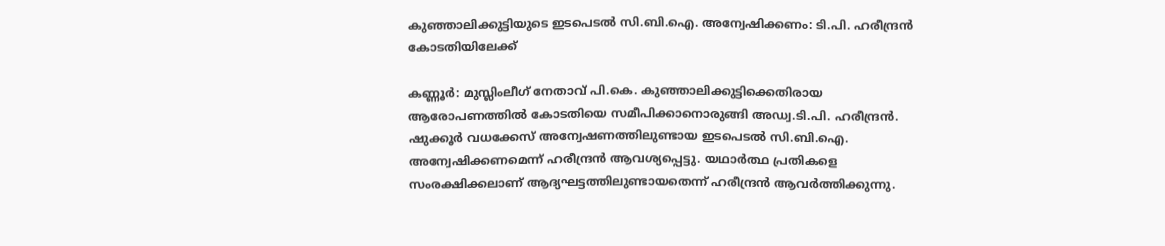കുഞ്ഞാലിക്കുട്ടിയുടെ ഇടപെടല്‍ സി.ബി.ഐ. അന്വേഷിക്കണം: ടി.പി. ഹരീന്ദ്രന്‍ കോടതിയിലേക്ക്

കണ്ണൂര്‍: മുസ്ലിംലീഗ് നേതാവ് പി.കെ. കുഞ്ഞാലിക്കുട്ടിക്കെതിരായ ആരോപണത്തില്‍ കോടതിയെ സമീപിക്കാനൊരുങ്ങി അഡ്വ.ടി.പി. ഹരീന്ദ്രന്‍. ഷുക്കൂര്‍ വധക്കേസ് അന്വേഷണത്തിലുണ്ടായ ഇടപെടല്‍ സി.ബി.ഐ. അന്വേഷിക്കണമെന്ന് ഹരീന്ദ്രന്‍ ആവശ്യപ്പെട്ടു. യഥാര്‍ത്ഥ പ്രതികളെ സംരക്ഷിക്കലാണ് ആദ്യഘട്ടത്തിലുണ്ടായതെന്ന് ഹരീന്ദ്രന്‍ ആവര്‍ത്തിക്കുന്നു.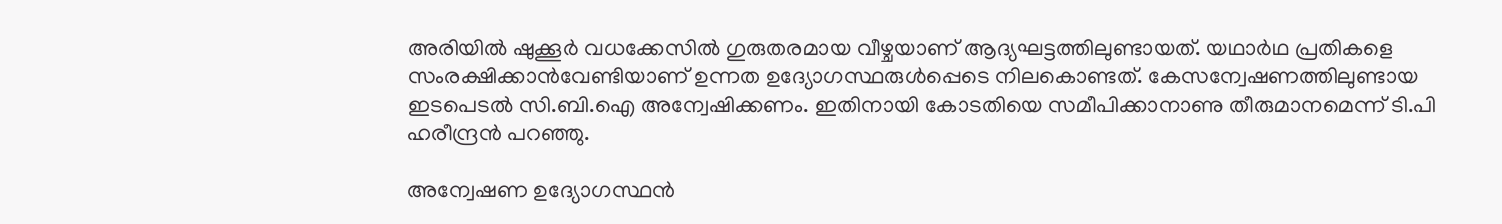അരിയില്‍ ഷുക്കൂര്‍ വധക്കേസില്‍ ഗുരുതരമായ വീഴ്ചയാണ് ആദ്യഘട്ടത്തിലുണ്ടായത്. യഥാര്‍ഥ പ്രതികളെ സംരക്ഷിക്കാന്‍വേണ്ടിയാണ് ഉന്നത ഉദ്യോഗസ്ഥരുള്‍പ്പെടെ നിലകൊണ്ടത്. കേസന്വേഷണത്തിലുണ്ടായ ഇടപെടല്‍ സി.ബി.ഐ അന്വേഷിക്കണം. ഇതിനായി കോടതിയെ സമീപിക്കാനാണു തീരുമാനമെന്ന് ടി.പി ഹരീന്ദ്രന്‍ പറഞ്ഞു.

അന്വേഷണ ഉദ്യോഗസ്ഥന്‍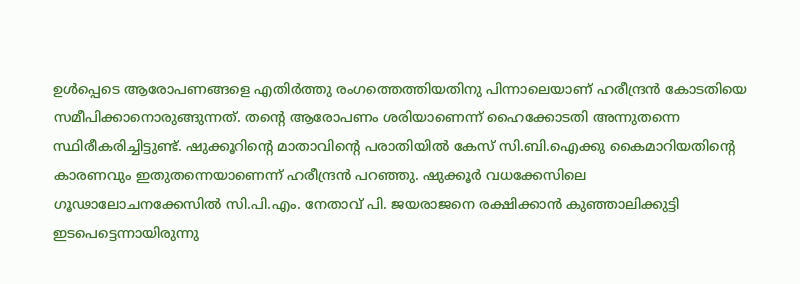ഉള്‍പ്പെടെ ആരോപണങ്ങളെ എതിര്‍ത്തു രംഗത്തെത്തിയതിനു പിന്നാലെയാണ് ഹരീന്ദ്രന്‍ കോടതിയെ സമീപിക്കാനൊരുങ്ങുന്നത്. തന്റെ ആരോപണം ശരിയാണെന്ന് ഹൈക്കോടതി അന്നുതന്നെ സ്ഥിരീകരിച്ചിട്ടുണ്ട്. ഷുക്കൂറിന്റെ മാതാവിന്റെ പരാതിയില്‍ കേസ് സി.ബി.ഐക്കു കൈമാറിയതിന്റെ കാരണവും ഇതുതന്നെയാണെന്ന് ഹരീന്ദ്രന്‍ പറഞ്ഞു. ഷുക്കൂര്‍ വധക്കേസിലെ ഗൂഢാലോചനക്കേസില്‍ സി.പി.എം. നേതാവ് പി. ജയരാജനെ രക്ഷിക്കാന്‍ കുഞ്ഞാലിക്കുട്ടി ഇടപെട്ടെന്നായിരുന്നു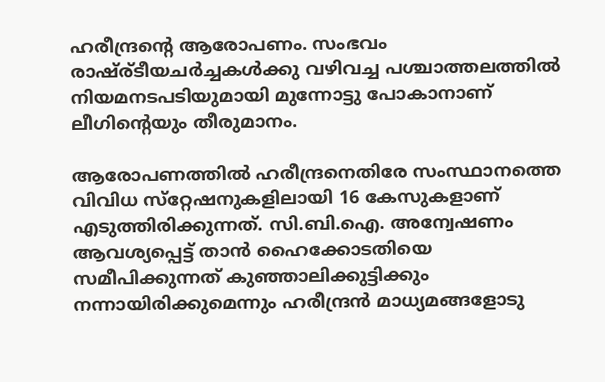ഹരീന്ദ്രന്റെ ആരോപണം. സംഭവം രാഷ്ര്ടീയചര്‍ച്ചകള്‍ക്കു വഴിവച്ച പശ്ചാത്തലത്തില്‍ നിയമനടപടിയുമായി മുന്നോട്ടു പോകാനാണ് ലീഗിന്റെയും തീരുമാനം.

ആരോപണത്തില്‍ ഹരീന്ദ്രനെതിരേ സംസ്ഥാനത്തെ വിവിധ സ്‌റ്റേഷനുകളിലായി 16 കേസുകളാണ് എടുത്തിരിക്കുന്നത്. സി.ബി.ഐ. അന്വേഷണം ആവശ്യപ്പെട്ട് താന്‍ ഹൈക്കോടതിയെ സമീപിക്കുന്നത് കുഞ്ഞാലിക്കുട്ടിക്കും നന്നായിരിക്കുമെന്നും ഹരീന്ദ്രന്‍ മാധ്യമങ്ങളോടു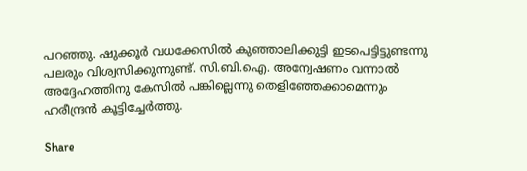പറഞ്ഞു. ഷുക്കൂര്‍ വധക്കേസില്‍ കുഞ്ഞാലിക്കുട്ടി ഇടപെട്ടിട്ടുണ്ടന്നു പലരും വിശ്വസിക്കുന്നുണ്ട്. സി.ബി.ഐ. അന്വേഷണം വന്നാല്‍ അദ്ദേഹത്തിനു കേസില്‍ പങ്കില്ലെന്നു തെളിഞ്ഞേക്കാമെന്നും ഹരീന്ദ്രന്‍ കൂട്ടിച്ചേര്‍ത്തു.

Share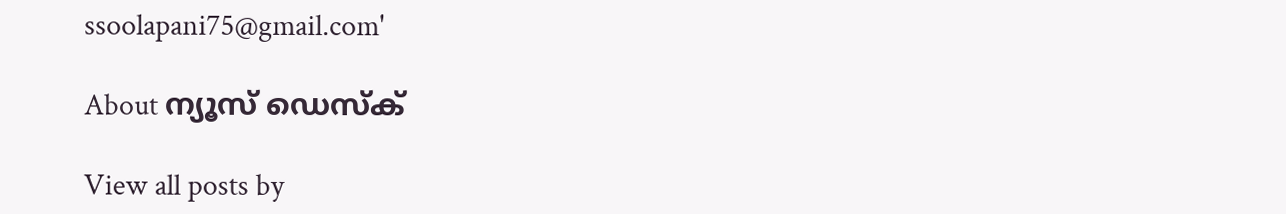ssoolapani75@gmail.com'

About ന്യൂസ് ഡെസ്ക്

View all posts by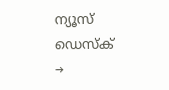ന്യൂസ് ഡെസ്ക് →